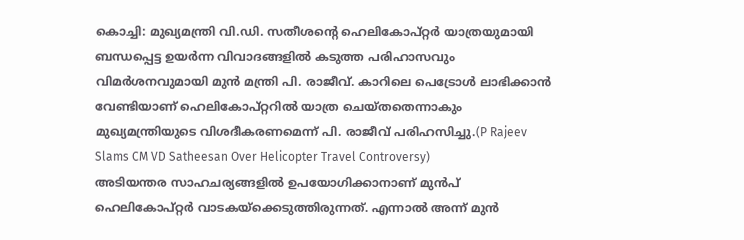കൊച്ചി: മുഖ്യമന്ത്രി വി.ഡി. സതീശന്റെ ഹെലികോപ്റ്റർ യാത്രയുമായി ബന്ധപ്പെട്ട ഉയർന്ന വിവാദങ്ങളിൽ കടുത്ത പരിഹാസവും വിമർശനവുമായി മുൻ മന്ത്രി പി. രാജീവ്. കാറിലെ പെട്രോൾ ലാഭിക്കാൻ വേണ്ടിയാണ് ഹെലികോപ്റ്ററിൽ യാത്ര ചെയ്തതെന്നാകും മുഖ്യമന്ത്രിയുടെ വിശദീകരണമെന്ന് പി. രാജീവ് പരിഹസിച്ചു.(P Rajeev Slams CM VD Satheesan Over Helicopter Travel Controversy)
അടിയന്തര സാഹചര്യങ്ങളിൽ ഉപയോഗിക്കാനാണ് മുൻപ് ഹെലികോപ്റ്റർ വാടകയ്ക്കെടുത്തിരുന്നത്. എന്നാൽ അന്ന് മുൻ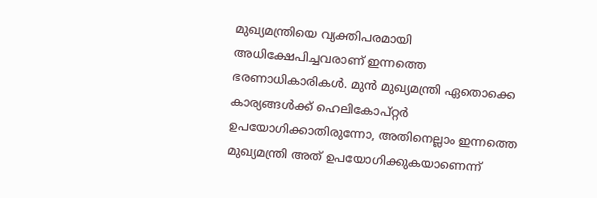മുഖ്യമന്ത്രിയെ വ്യക്തിപരമായി അധിക്ഷേപിച്ചവരാണ് ഇന്നത്തെ ഭരണാധികാരികൾ. മുൻ മുഖ്യമന്ത്രി ഏതൊക്കെ കാര്യങ്ങൾക്ക് ഹെലികോപ്റ്റർ ഉപയോഗിക്കാതിരുന്നോ, അതിനെല്ലാം ഇന്നത്തെ മുഖ്യമന്ത്രി അത് ഉപയോഗിക്കുകയാണെന്ന്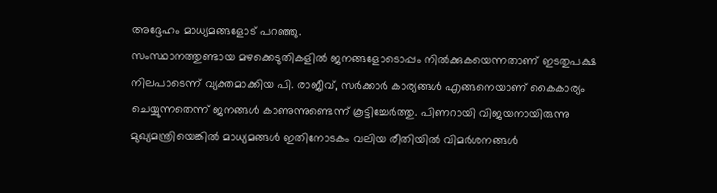അദ്ദേഹം മാധ്യമങ്ങളോട് പറഞ്ഞു.
സംസ്ഥാനത്തുണ്ടായ മഴക്കെടുതികളിൽ ജനങ്ങളോടൊപ്പം നിൽക്കുകയെന്നതാണ് ഇടതുപക്ഷ നിലപാടെന്ന് വ്യക്തമാക്കിയ പി. രാജീവ്, സർക്കാർ കാര്യങ്ങൾ എങ്ങനെയാണ് കൈകാര്യം ചെയ്യുന്നതെന്ന് ജനങ്ങൾ കാണുന്നുണ്ടെന്ന് കൂട്ടിച്ചേർത്തു. പിണറായി വിജയനായിരുന്നു മുഖ്യമന്ത്രിയെങ്കിൽ മാധ്യമങ്ങൾ ഇതിനോടകം വലിയ രീതിയിൽ വിമർശനങ്ങൾ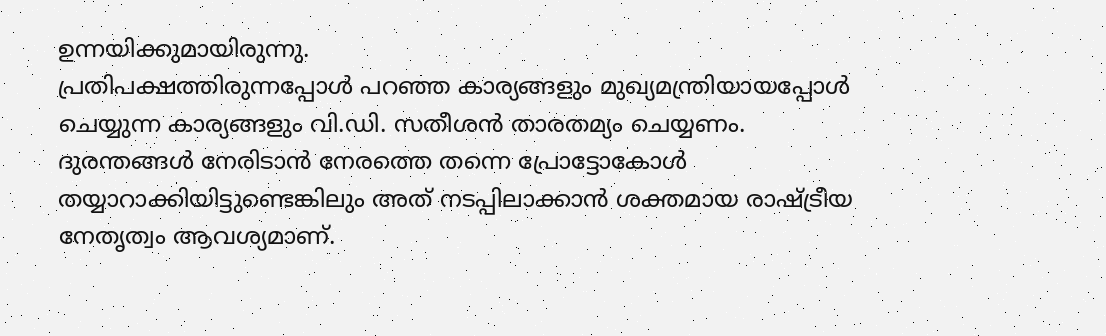ഉന്നയിക്കുമായിരുന്നു.
പ്രതിപക്ഷത്തിരുന്നപ്പോൾ പറഞ്ഞ കാര്യങ്ങളും മുഖ്യമന്ത്രിയായപ്പോൾ ചെയ്യുന്ന കാര്യങ്ങളും വി.ഡി. സതീശൻ താരതമ്യം ചെയ്യണം. ദുരന്തങ്ങൾ നേരിടാൻ നേരത്തെ തന്നെ പ്രോട്ടോകോൾ തയ്യാറാക്കിയിട്ടുണ്ടെങ്കിലും അത് നടപ്പിലാക്കാൻ ശക്തമായ രാഷ്ട്രീയ നേതൃത്വം ആവശ്യമാണ്.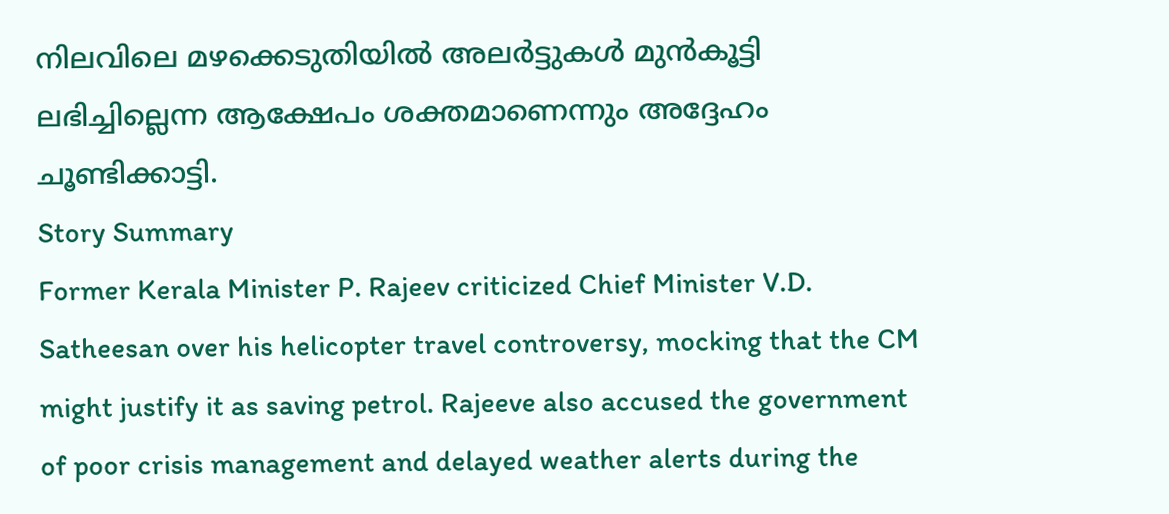നിലവിലെ മഴക്കെടുതിയിൽ അലർട്ടുകൾ മുൻകൂട്ടി ലഭിച്ചില്ലെന്ന ആക്ഷേപം ശക്തമാണെന്നും അദ്ദേഹം ചൂണ്ടിക്കാട്ടി.
Story Summary
Former Kerala Minister P. Rajeev criticized Chief Minister V.D. Satheesan over his helicopter travel controversy, mocking that the CM might justify it as saving petrol. Rajeeve also accused the government of poor crisis management and delayed weather alerts during the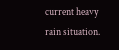current heavy rain situation.